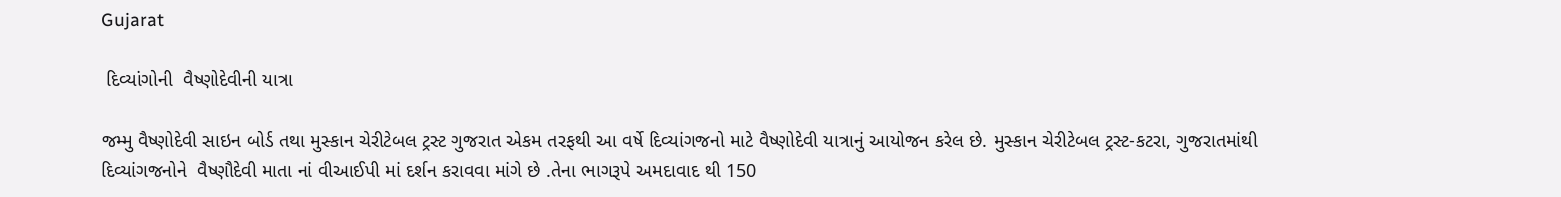Gujarat

 દિવ્યાંગોની  વૈષ્ણોદેવીની યાત્રા

જમ્મુ વૈષ્ણોદેવી સાઇન બોર્ડ તથા મુસ્કાન ચેરીટેબલ ટ્રસ્ટ ગુજરાત એકમ તરફથી આ વર્ષે દિવ્યાંગજનો માટે વૈષ્ણોદેવી યાત્રાનું આયોજન કરેલ છે. મુસ્કાન ચેરીટેબલ ટ્રસ્ટ-કટરા, ગુજરાતમાંથી  દિવ્યાંગજનોને  વૈષ્ણૌદેવી માતા નાં વીઆઈપી માં દર્શન કરાવવા માંગે છે .તેના ભાગરૂપે અમદાવાદ થી 150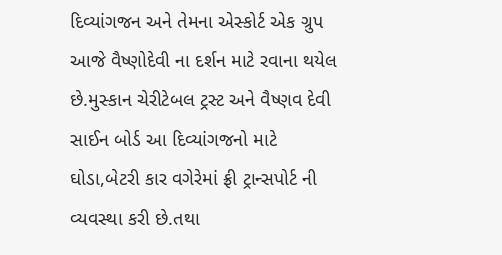દિવ્યાંગજન અને તેમના એસ્કોર્ટ એક ગ્રુપ આજે વૈષ્ણોદેવી ના દર્શન માટે રવાના થયેલ છે.મુસ્કાન ચેરીટેબલ ટ્રસ્ટ અને વૈષ્ણવ દેવી સાઈન બોર્ડ આ દિવ્યાંગજનો માટે ઘોડા,બેટરી કાર વગેરેમાં ફ્રી ટ્રાન્સપોર્ટ ની વ્યવસ્થા કરી છે.તથા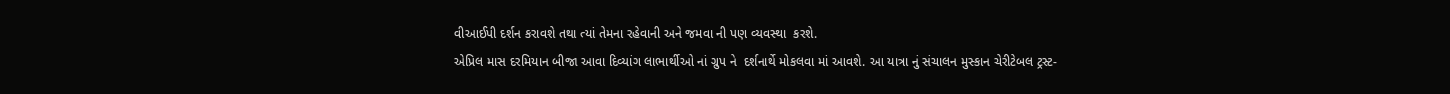વીઆઈપી દર્શન કરાવશે તથા ત્યાં તેમના રહેવાની અને જમવા ની પણ વ્યવસ્થા  કરશે.
એપ્રિલ માસ દરમિયાન બીજા આવા દિવ્યાંગ લાભાર્થીઓ નાં ગ્રુપ ને  દર્શનાર્થે મોકલવા માં આવશે. આ યાત્રા નું સંચાલન મુસ્કાન ચેરીટેબલ ટ્રસ્ટ-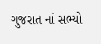ગુજરાત નાં સભ્યો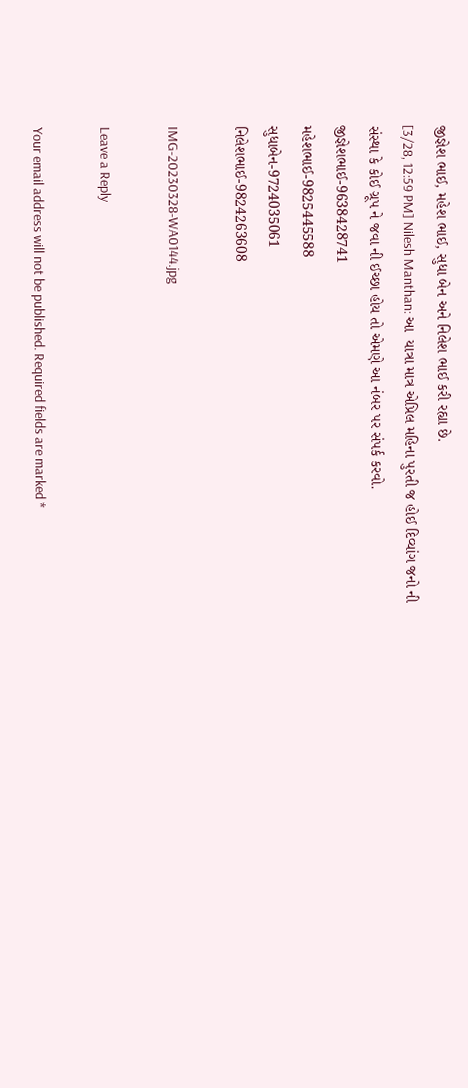જીજ્ઞેશ ભાઈ, મહેશ ભાઈ, સુધા બેન અને નિલેશ ભાઈ કરી રહ્યા છે.
[3/28, 12:59 PM] Nilesh Manthan: આ  યાત્રા માત્ર એપ્રિલ મહિના પુરતી જ હોઈ દિવ્યાંગ જનો ની સંસ્થા કે કોઈ ગ્રૂપ ને જવા ની ઈચ્છા હોય તો એમણે આ નંબર પર સંપર્ક કરવો.
જીજ્ઞેશભાઈ-9638428741
મહેશભાઈ-9825445588
સુધાબેન-9724035061
નિલેશભાઈ-9824263608

IMG-20230328-WA0144.jpg

Leave a Reply

Your email address will not be published. Required fields are marked *